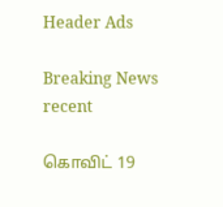Header Ads

Breaking News
recent

கொவிட் 19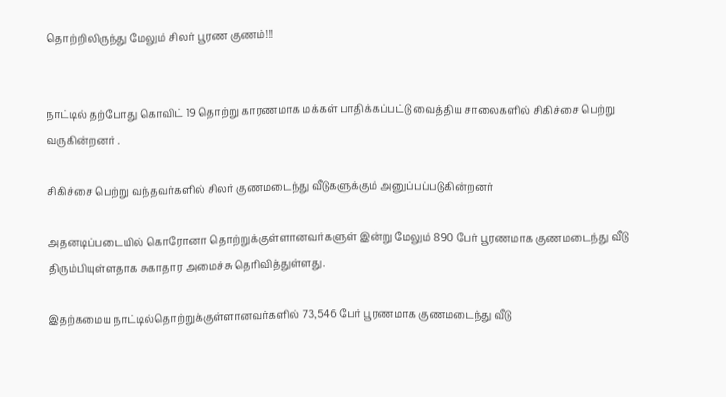தொற்றிலிருந்து மேலும் சிலர் பூரண குணம்!!!


நாட்டில் தற்போது கொவிட் 19 தொற்று காரணமாக மக்கள் பாதிக்கப்பட்டு வைத்திய சாலைகளில் சிகிச்சை பெற்று வருகின்றனர் .

சிகிச்சை பெற்று வந்தவர்களில் சிலர் குணமடைந்து வீடுகளுக்கும் அனுப்பப்படுகின்றனர்

அதனடிப்படையில் கொரோனா தொற்றுக்குள்ளானவர்களுள் இன்று மேலும் 890 பேர் பூரணமாக குணமடைந்து வீடு திரும்பியுள்ளதாக சுகாதார அமைச்சு தெரிவித்துள்ளது.

இதற்கமைய நாட்டில்தொற்றுக்குள்ளானவர்களில் 73,546 பேர் பூரணமாக குணமடைந்து வீடு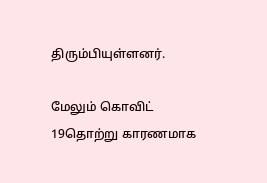திரும்பியுள்ளனர்.

மேலும் கொவிட் 19தொற்று காரணமாக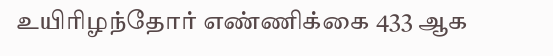உயிரிழந்தோர் எண்ணிக்கை 433 ஆக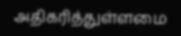அதிகரித்துள்ளமை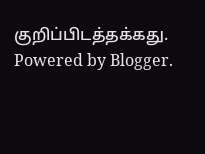குறிப்பிடத்தக்கது.
Powered by Blogger.